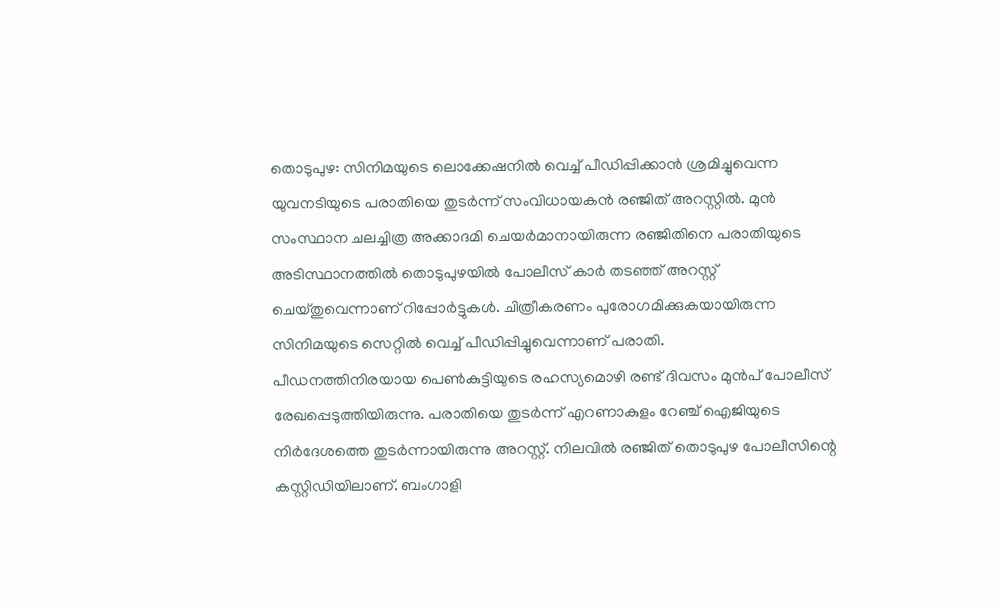തൊടുപുഴ: സിനിമയുടെ ലൊക്കേഷനിൽ വെച്ച് പീഡിപ്പിക്കാൻ ശ്രമിച്ചുവെന്ന യുവനടിയുടെ പരാതിയെ തുടർന്ന് സംവിധായകൻ രഞ്ജിത് അറസ്റ്റിൽ. മുൻ സംസ്ഥാന ചലച്ചിത്ര അക്കാദമി ചെയർമാനായിരുന്ന രഞ്ജിതിനെ പരാതിയുടെ അടിസ്ഥാനത്തിൽ തൊടുപുഴയിൽ പോലീസ് കാർ തടഞ്ഞ് അറസ്റ്റ് ചെയ്തുവെന്നാണ് റിപ്പോർട്ടുകൾ. ചിത്രീകരണം പുരോഗമിക്കുകയായിരുന്ന സിനിമയുടെ സെറ്റിൽ വെച്ച് പീഡിപ്പിച്ചുവെന്നാണ് പരാതി.
പീഡനത്തിനിരയായ പെൺകുട്ടിയുടെ രഹസ്യമൊഴി രണ്ട് ദിവസം മുൻപ് പോലീസ് രേഖപ്പെടുത്തിയിരുന്നു. പരാതിയെ തുടർന്ന് എറണാകുളം റേഞ്ച് ഐജിയുടെ നിർദേശത്തെ തുടർന്നായിരുന്നു അറസ്റ്റ്. നിലവിൽ രഞ്ജിത് തൊടുപുഴ പോലീസിന്റെ കസ്റ്റിഡിയിലാണ്. ബംഗാളി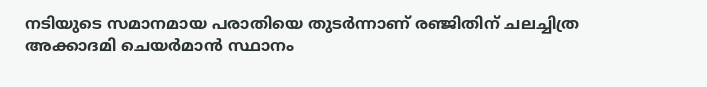നടിയുടെ സമാനമായ പരാതിയെ തുടർന്നാണ് രഞ്ജിതിന് ചലച്ചിത്ര അക്കാദമി ചെയർമാൻ സ്ഥാനം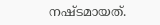നഷ്ടമായത്.